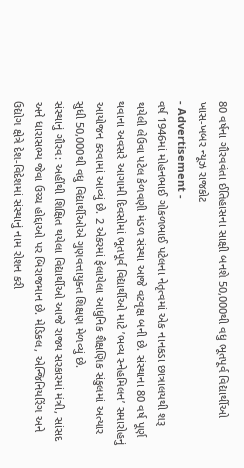80 વર્ષના ગૌરવવંતા ઈતિહાસના સાક્ષી બનશે 50,000થી વધુ ભૂતપૂર્વ વિદ્યાર્થીઓ
ખાસ-ખબર ન્યૂઝ રાજકોટ
- Advertisement -
વર્ષ 1946માં મોહનભાઈ ગોકળભાઈ પટેલના નેતૃત્વમાં એક નાનકડા છાત્રાલયથી શરૂ થયેલી લેઉવા પટેલ કેળવણી મંડળ સંસ્થા આજે વટવૃક્ષ બની છે. સંસ્થાના 80 વર્ષ પૂર્ણ થવાના અવસરે આગામી દિવસોમાં ભૂતપૂર્વ વિદ્યાર્થીઓ માટે ’ભવ્ય સ્નેહમિલન’ સમારોહનું આયોજન કરવામાં આવ્યું છે. 2 એકરમાં ફેલાયેલા આધુનિક શૈક્ષણિક સંકુલમાં અત્યાર સુધી 50,000થી વધુ વિદ્યાર્થીઓએ ગુણવત્તાયુક્ત શિક્ષણ મેળવ્યું છે.
સંસ્થાનું ગૌરવ: અહીંથી શિક્ષિત થયેલા વિદ્યાર્થીઓ આજે રાજ્ય સરકારમાં મંત્રી, સાંસદ અને ધારાસભ્ય જેવા ઉચ્ચ હોદ્દાઓ પર બિરાજમાન છે. મેડિકલ, એન્જિનિયરિંગ અને ઉદ્યોગ ક્ષેત્રે દેશ-વિદેશમાં સંસ્થાનું નામ રોશન કરી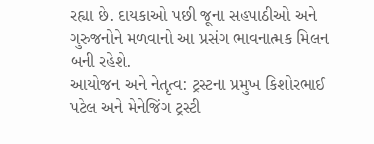રહ્યા છે. દાયકાઓ પછી જૂના સહપાઠીઓ અને ગુરુજનોને મળવાનો આ પ્રસંગ ભાવનાત્મક મિલન બની રહેશે.
આયોજન અને નેતૃત્વ: ટ્રસ્ટના પ્રમુખ કિશોરભાઈ પટેલ અને મેનેજિંગ ટ્રસ્ટી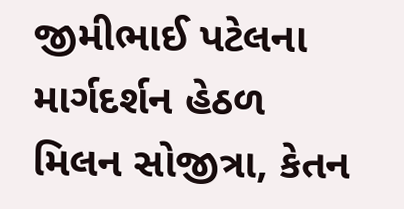જીમીભાઈ પટેલના માર્ગદર્શન હેઠળ મિલન સોજીત્રા, કેતન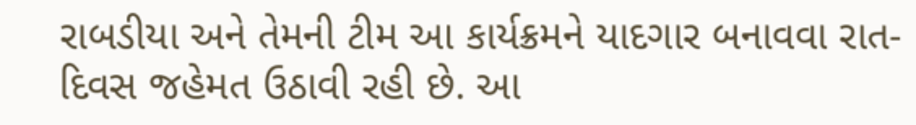રાબડીયા અને તેમની ટીમ આ કાર્યક્રમને યાદગાર બનાવવા રાત-દિવસ જહેમત ઉઠાવી રહી છે. આ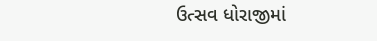ઉત્સવ ધોરાજીમાં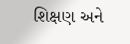શિક્ષણ અને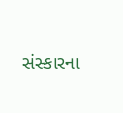સંસ્કારના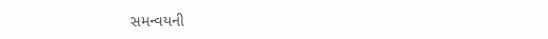સમન્વયની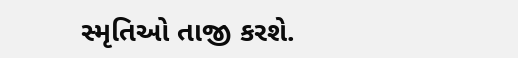સ્મૃતિઓ તાજી કરશે.